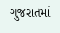ગુજરાતમાં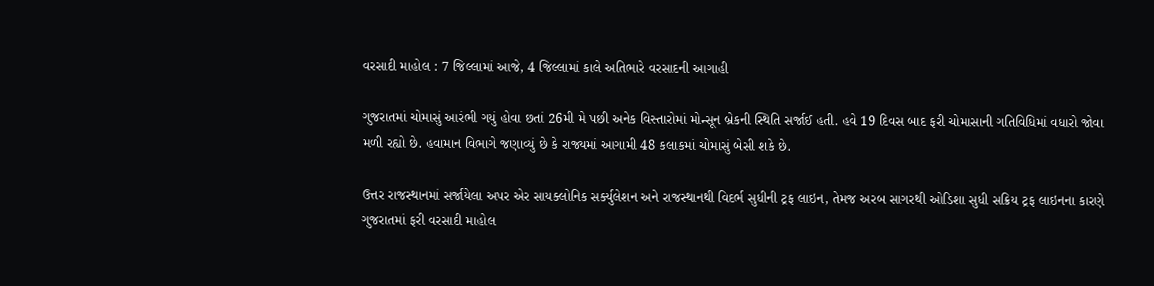વરસાદી માહોલ : 7 જિલ્લામાં આજે, 4 જિલ્લામાં કાલે અતિભારે વરસાદની આગાહી

ગુજરાતમાં ચોમાસું આરંભી ગયું હોવા છતાં 26મી મે પછી અનેક વિસ્તારોમાં મોન્સૂન બ્રેકની સ્થિતિ સર્જાઈ હતી. હવે 19 દિવસ બાદ ફરી ચોમાસાની ગતિવિધિમાં વધારો જોવા મળી રહ્યો છે. હવામાન વિભાગે જણાવ્યું છે કે રાજ્યમાં આગામી 48 કલાકમાં ચોમાસું બેસી શકે છે.

ઉત્તર રાજસ્થાનમાં સર્જાયેલા અપર એર સાયક્લોનિક સર્ક્યુલેશન અને રાજસ્થાનથી વિદર્ભ સુધીની ટ્રફ લાઇન, તેમજ અરબ સાગરથી ઓડિશા સુધી સક્રિય ટ્રફ લાઇનના કારણે ગુજરાતમાં ફરી વરસાદી માહોલ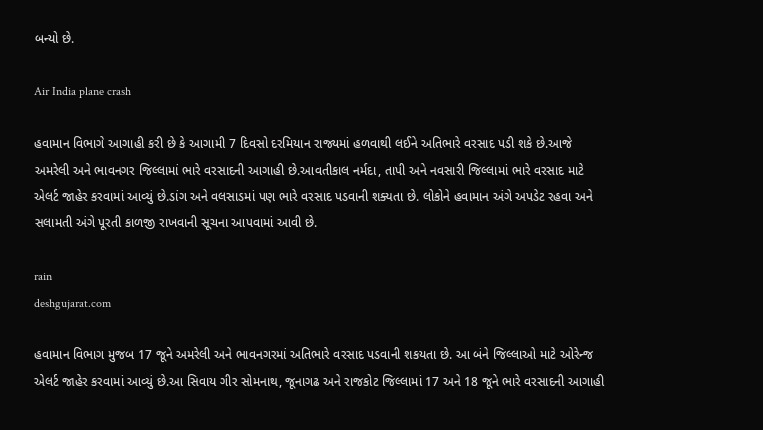બન્યો છે.

Air India plane crash

હવામાન વિભાગે આગાહી કરી છે કે આગામી 7 દિવસો દરમિયાન રાજ્યમાં હળવાથી લઈને અતિભારે વરસાદ પડી શકે છે.આજે અમરેલી અને ભાવનગર જિલ્લામાં ભારે વરસાદની આગાહી છે.આવતીકાલ નર્મદા, તાપી અને નવસારી જિલ્લામાં ભારે વરસાદ માટે એલર્ટ જાહેર કરવામાં આવ્યું છે.ડાંગ અને વલસાડમાં પણ ભારે વરસાદ પડવાની શક્યતા છે. લોકોને હવામાન અંગે અપડેટ રહવા અને સલામતી અંગે પૂરતી કાળજી રાખવાની સૂચના આપવામાં આવી છે.

rain
deshgujarat.com

હવામાન વિભાગ મુજબ 17 જૂને અમરેલી અને ભાવનગરમાં અતિભારે વરસાદ પડવાની શકયતા છે. આ બંને જિલ્લાઓ માટે ઓરેન્જ એલર્ટ જાહેર કરવામાં આવ્યું છે.આ સિવાય ગીર સોમનાથ, જૂનાગઢ અને રાજકોટ જિલ્લામાં 17 અને 18 જૂને ભારે વરસાદની આગાહી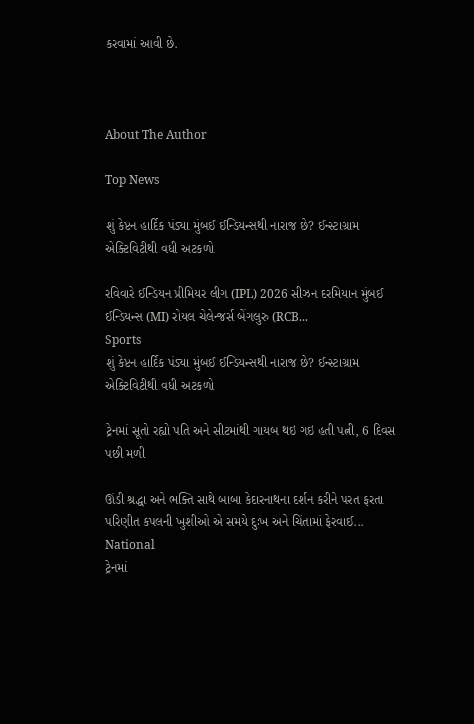કરવામાં આવી છે.



About The Author

Top News

શું કેપ્ટન હાર્દિક પંડ્યા મુંબઈ ઈન્ડિયન્સથી નારાજ છે? ઈન્સ્ટાગ્રામ એક્ટિવિટીથી વધી અટકળો

રવિવારે ઈન્ડિયન પ્રીમિયર લીગ (IPL) 2026 સીઝન દરમિયાન મુંબઈ ઈન્ડિયન્સ (MI) રોયલ ચેલેન્જર્સ બેંગલુરુ (RCB...
Sports
શું કેપ્ટન હાર્દિક પંડ્યા મુંબઈ ઈન્ડિયન્સથી નારાજ છે? ઈન્સ્ટાગ્રામ એક્ટિવિટીથી વધી અટકળો

ટ્રેનમાં સૂતો રહ્યો પતિ અને સીટમાંથી ગાયબ થઇ ગઇ હતી પત્ની, 6 દિવસ પછી મળી

ઊંડી શ્રદ્ધા અને ભક્તિ સાથે બાબા કેદારનાથના દર્શન કરીને પરત ફરતા પરિણીત કપલની ખુશીઓ એ સમયે દુઃખ અને ચિંતામાં ફેરવાઈ...
National
ટ્રેનમાં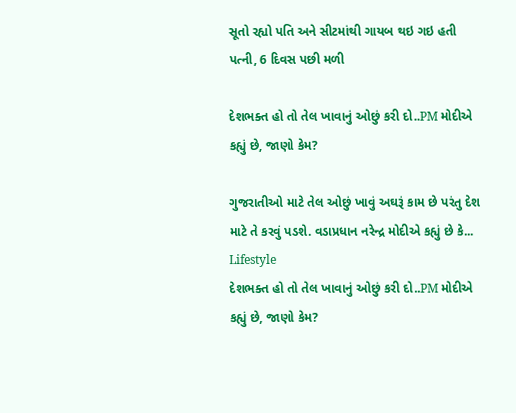સૂતો રહ્યો પતિ અને સીટમાંથી ગાયબ થઇ ગઇ હતી પત્ની, 6 દિવસ પછી મળી

દેશભક્ત હો તો તેલ ખાવાનું ઓછું કરી દો..PM મોદીએ કહ્યું છે, જાણો કેમ?

ગુજરાતીઓ માટે તેલ ઓછું ખાવું અઘરૂં કામ છે પરંતુ દેશ માટે તે કરવું પડશે. વડાપ્રધાન નરેન્દ્ર મોદીએ કહ્યું છે કે...
Lifestyle
દેશભક્ત હો તો તેલ ખાવાનું ઓછું કરી દો..PM મોદીએ કહ્યું છે, જાણો કેમ?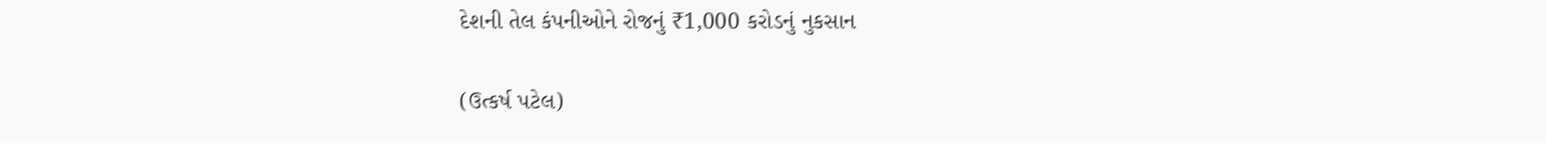દેશની તેલ કંપનીઓને રોજનું ₹1,000 કરોડનું નુકસાન

(ઉત્કર્ષ પટેલ)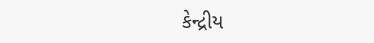કેન્દ્રીય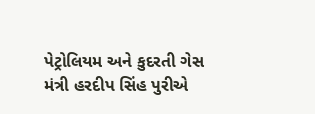પેટ્રોલિયમ અને કુદરતી ગેસ મંત્રી હરદીપ સિંહ પુરીએ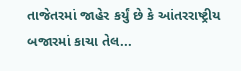તાજેતરમાં જાહેર કર્યું છે કે આંતરરાષ્ટ્રીય બજારમાં કાચા તેલ...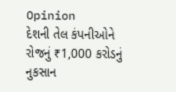Opinion
દેશની તેલ કંપનીઓને રોજનું ₹1,000 કરોડનું નુકસાન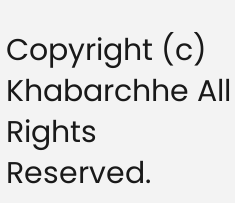Copyright (c) Khabarchhe All Rights Reserved.